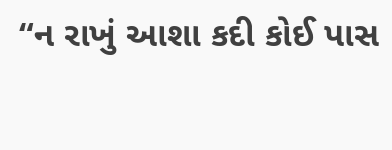“ન રાખું આશા કદી કોઈ પાસ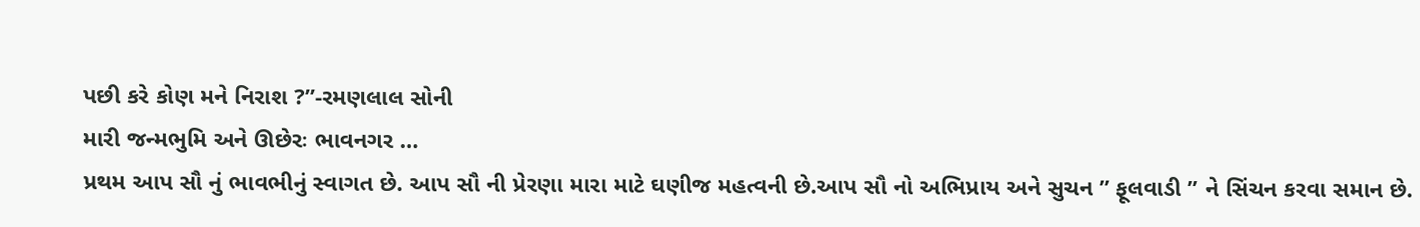પછી કરે કોણ મને નિરાશ ?”-રમણલાલ સોની
મારી જન્મભુમિ અને ઊછેરઃ ભાવનગર …
પ્રથમ આપ સૌ નું ભાવભીનું સ્વાગત છે. આપ સૌ ની પ્રેરણા મારા માટે ઘણીજ મહત્વની છે.આપ સૌ નો અભિપ્રાય અને સુચન ” ફૂલવાડી ” ને સિંચન કરવા સમાન છે.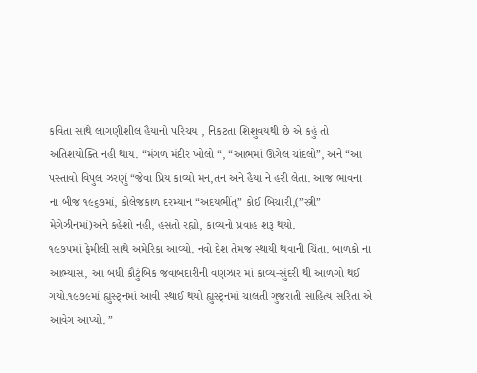કવિતા સાથે લાગણીશીલ હૈયાનો પરિચય , નિકટતા શિશુવયથી છે એ કહું તો અતિશયોક્તિ નહી થાય. “મંગળ મંદીર ખોલો “, “આભમાં ઊગેલ ચાંદલો”, અને “આ પસ્તાવો વિપુલ ઝરણું “જેવા પ્રિય કાવ્યો મન,તન અને હૈયા ને હરી લેતા. આજ ભાવના ના બીજ ૧૯૬૭માં, કોલેજકાળ દરમ્યાન “અદયભીંત્” કોઈ બિચારી,(”સ્ત્રી” મેગેઝીનમાં)અને કહેશો નહી, હસતો રહ્યો, કાવ્યનો પ્રવાહ શરૂ થયો.
૧૯૭૫માં ફેમીલી સાથે અમેરિકા આવ્યો. નવો દેશ તેમજ સ્થાયી થવાની ચિંતા. બાળકો ના આભ્યાસ, આ બધી કૌટુંબિક જવાબદારીની વણઝાર માં કાવ્ય-સુંદરી થી આળગો થઈ ગયો.૧૯૭૯માં હ્યુસ્ટ્નમાં આવી સ્થાઈ થયો હ્યુસ્ટ્નમાં ચાલતી ગુજરાતી સાહિત્ય સરિતા એ આવેગ આપ્યો. ”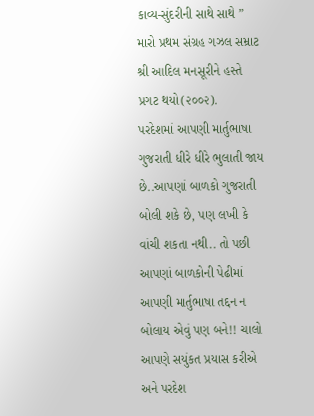કાવ્ય-સુંદરીની સાથે સાથે ” મારો પ્રથમ સંગ્રહ ગઝલ સમ્રાટ શ્રી આદિલ મનસૂરીને હસ્તે પ્રગટ થયો(૨૦૦૨).
પરદેશમાં આપણી માર્તુભાષા ગુજરાતી ધીરે ધીરે ભુલાતી જાય છે..આપણાં બાળકો ગુજરાતી બોલી શકે છે, પણ લખી કે વાંચી શકતા નથી.. તો પછી આપણાં બાળકોની પેઢીમાં આપણી માર્તુભાષા તદ્દન ન બોલાય એવું પણ બને!! ચાલો આપણે સયુંકત પ્રયાસ કરીએ અને પરદેશ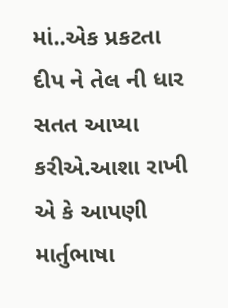માં..એક પ્રકટતા દીપ ને તેલ ની ધાર સતત આપ્યા કરીએ.આશા રાખી એ કે આપણી માર્તુભાષા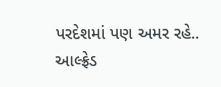પરદેશમાં પણ અમર રહે..
આલ્ફ્રેડ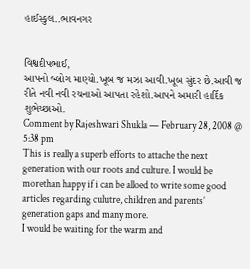હાઈસ્કુલ..ભાવનગર


વિશ્વદીપભાઈ,
આપનો બ્લોગ માણ્યો.ખૂબ જ મઝા આવી.ખૂબ સુંદર છે.આવી જ રીતે નવી નવી રચનાઓ આપતા રહેશો.આપને અમારી હાર્દિક શુભેચ્છાઓ.
Comment by Rajeshwari Shukla — February 28, 2008 @ 5:38 pm
This is really a superb efforts to attache the next generation with our roots and culture. I would be morethan happy if i can be alloed to write some good articles regarding culutre, children and parents’ generation gaps and many more.
I would be waiting for the warm and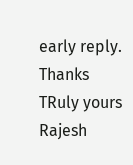early reply.
Thanks
TRuly yours
Rajesh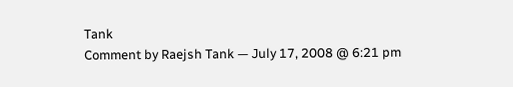Tank
Comment by Raejsh Tank — July 17, 2008 @ 6:21 pm